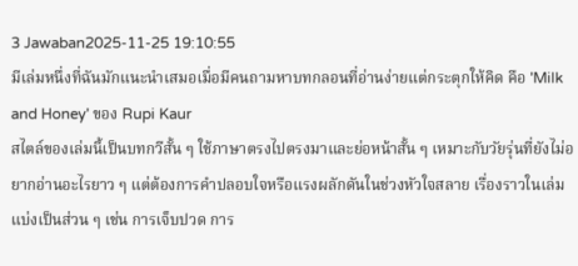3 Jawaban2025-11-25 19:10:55
มีเล่มหนึ่งที่ฉันมักแนะนำเสมอเมื่อมีคนถามหาบทกลอนที่อ่านง่ายแต่กระตุกให้คิด คือ 'Milk and Honey' ของ Rupi Kaur
สไตล์ของเล่มนี้เป็นบทกวีสั้น ๆ ใช้ภาษาตรงไปตรงมาและย่อหน้าสั้น ๆ เหมาะกับวัยรุ่นที่ยังไม่อยากอ่านอะไรยาว ๆ แต่ต้องการคำปลอบใจหรือแรงผลักดันในช่วงหัวใจสลาย เรื่องราวในเล่มแบ่งเป็นส่วน ๆ เช่น การเจ็บปวด การ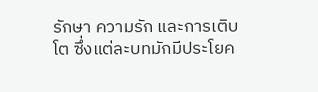รักษา ความรัก และการเติบโต ซึ่งแต่ละบทมักมีประโยค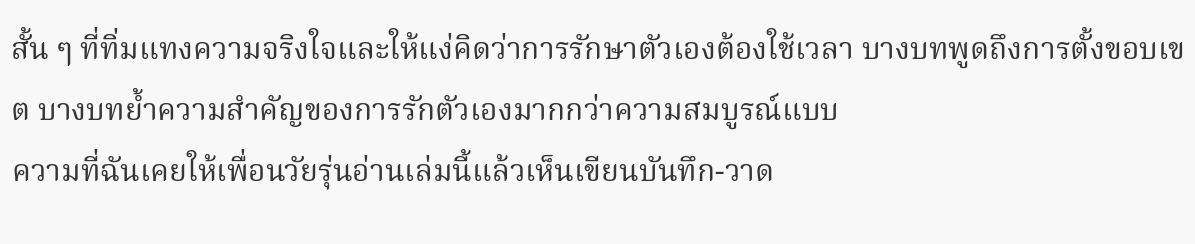สั้น ๆ ที่ทิ่มแทงความจริงใจและให้แง่คิดว่าการรักษาตัวเองต้องใช้เวลา บางบทพูดถึงการตั้งขอบเขต บางบทย้ำความสำคัญของการรักตัวเองมากกว่าความสมบูรณ์แบบ
ความที่ฉันเคยให้เพื่อนวัยรุ่นอ่านเล่มนี้แล้วเห็นเขียนบันทึก-วาด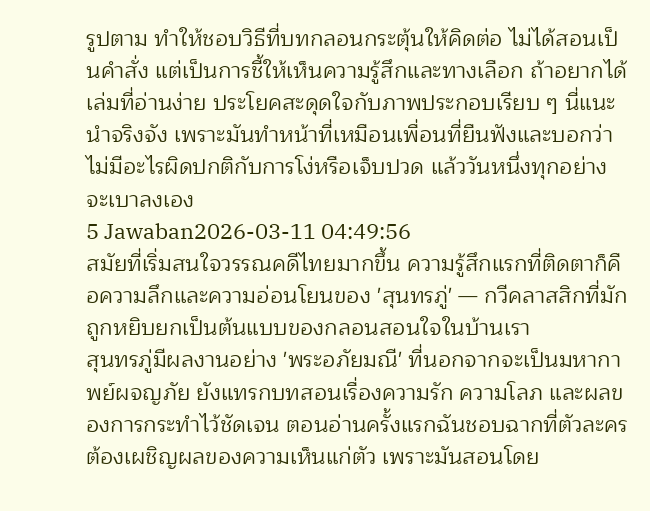รูปตาม ทำให้ชอบวิธีที่บทกลอนกระตุ้นให้คิดต่อ ไม่ได้สอนเป็นคำสั่ง แต่เป็นการชี้ให้เห็นความรู้สึกและทางเลือก ถ้าอยากได้เล่มที่อ่านง่าย ประโยคสะดุดใจกับภาพประกอบเรียบ ๆ นี่แนะนำจริงจัง เพราะมันทำหน้าที่เหมือนเพื่อนที่ยืนฟังและบอกว่าไม่มีอะไรผิดปกติกับการโง่หรือเจ็บปวด แล้ววันหนึ่งทุกอย่างจะเบาลงเอง
5 Jawaban2026-03-11 04:49:56
สมัยที่เริ่มสนใจวรรณคดีไทยมากขึ้น ความรู้สึกแรกที่ติดตาก็คือความลึกและความอ่อนโยนของ 'สุนทรภู่' — กวีคลาสสิกที่มักถูกหยิบยกเป็นต้นแบบของกลอนสอนใจในบ้านเรา
สุนทรภู่มีผลงานอย่าง 'พระอภัยมณี' ที่นอกจากจะเป็นมหากาพย์ผจญภัย ยังแทรกบทสอนเรื่องความรัก ความโลภ และผลของการกระทำไว้ชัดเจน ตอนอ่านครั้งแรกฉันชอบฉากที่ตัวละครต้องเผชิญผลของความเห็นแก่ตัว เพราะมันสอนโดย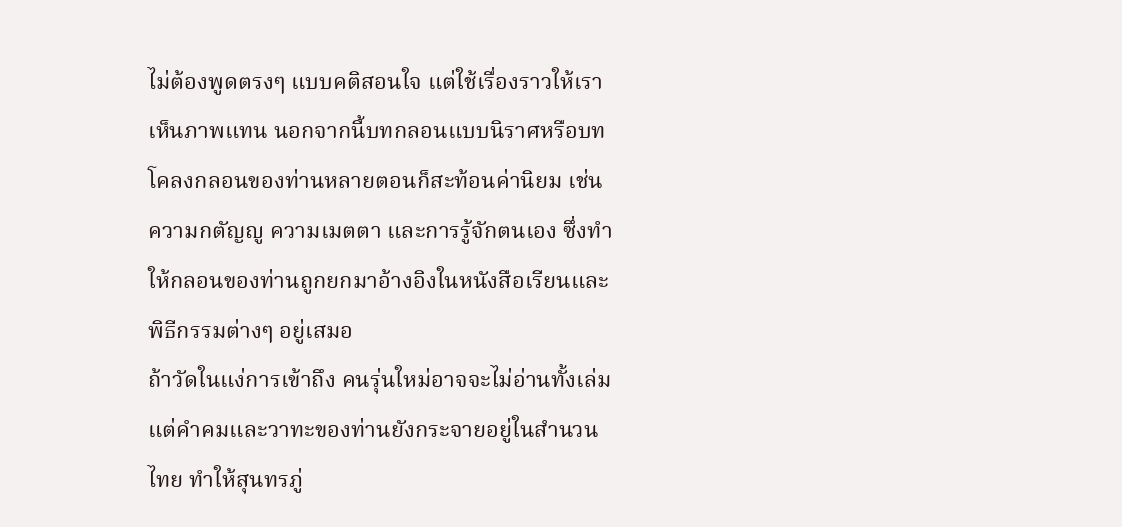ไม่ต้องพูดตรงๆ แบบคติสอนใจ แต่ใช้เรื่องราวให้เราเห็นภาพแทน นอกจากนี้บทกลอนแบบนิราศหรือบทโคลงกลอนของท่านหลายตอนก็สะท้อนค่านิยม เช่น ความกตัญญู ความเมตตา และการรู้จักตนเอง ซึ่งทำให้กลอนของท่านถูกยกมาอ้างอิงในหนังสือเรียนและพิธีกรรมต่างๆ อยู่เสมอ
ถ้าวัดในแง่การเข้าถึง คนรุ่นใหม่อาจจะไม่อ่านทั้งเล่ม แต่คำคมและวาทะของท่านยังกระจายอยู่ในสำนวนไทย ทำให้สุนทรภู่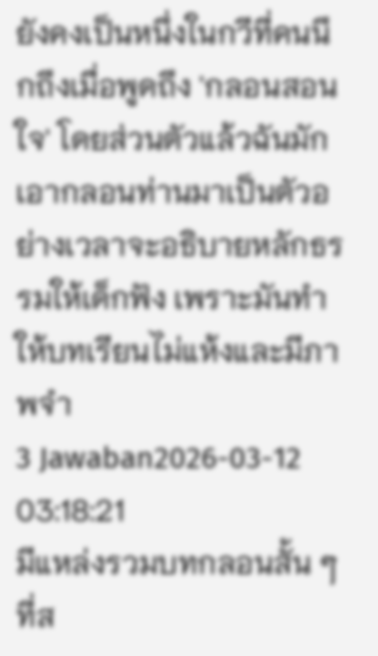ยังคงเป็นหนึ่งในกวีที่คนนึกถึงเมื่อพูดถึง 'กลอนสอนใจ' โดยส่วนตัวแล้วฉันมักเอากลอนท่านมาเป็นตัวอย่างเวลาจะอธิบายหลักธรรมให้เด็กฟัง เพราะมันทำให้บทเรียนไม่แห้งและมีภาพจำ
3 Jawaban2026-03-12 03:18:21
มีแหล่งรวมบทกลอนสั้น ๆ ที่ส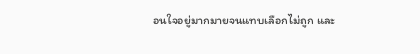อนใจอยู่มากมายจนแทบเลือกไม่ถูก และ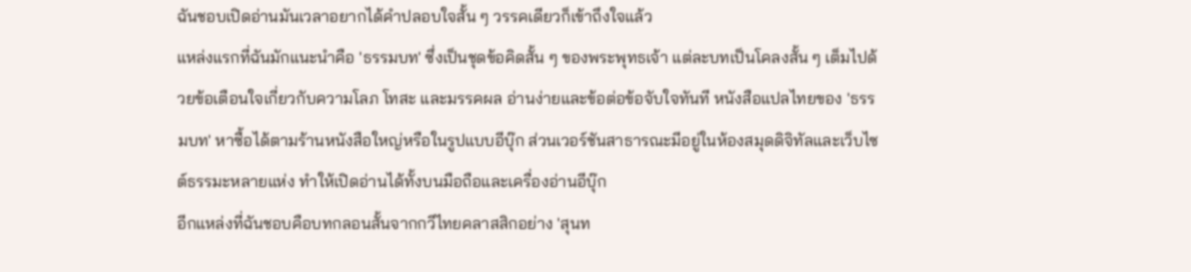ฉันชอบเปิดอ่านมันเวลาอยากได้คำปลอบใจสั้น ๆ วรรคเดียวก็เข้าถึงใจแล้ว
แหล่งแรกที่ฉันมักแนะนำคือ 'ธรรมบท' ซึ่งเป็นชุดข้อคิดสั้น ๆ ของพระพุทธเจ้า แต่ละบทเป็นโคลงสั้น ๆ เต็มไปด้วยข้อเตือนใจเกี่ยวกับความโลภ โทสะ และมรรคผล อ่านง่ายและข้อต่อข้อจับใจทันที หนังสือแปลไทยของ 'ธรรมบท' หาซื้อได้ตามร้านหนังสือใหญ่หรือในรูปแบบอีบุ๊ก ส่วนเวอร์ชันสาธารณะมีอยู่ในห้องสมุดดิจิทัลและเว็บไซต์ธรรมะหลายแห่ง ทำให้เปิดอ่านได้ทั้งบนมือถือและเครื่องอ่านอีบุ๊ก
อีกแหล่งที่ฉันชอบคือบทกลอนสั้นจากกวีไทยคลาสสิกอย่าง 'สุนท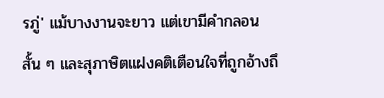รภู่' แม้บางงานจะยาว แต่เขามีคำกลอนสั้น ๆ และสุภาษิตแฝงคติเตือนใจที่ถูกอ้างถึ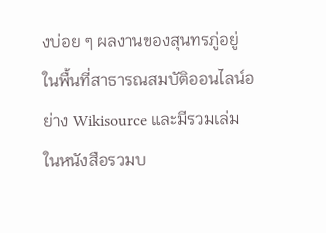งบ่อย ๆ ผลงานของสุนทรภู่อยู่ในพื้นที่สาธารณสมบัติออนไลน์อย่าง Wikisource และมีรวมเล่มในหนังสือรวมบ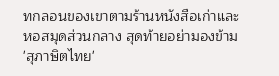ทกลอนของเขาตามร้านหนังสือเก่าและหอสมุดส่วนกลาง สุดท้ายอย่ามองข้าม 'สุภาษิตไทย'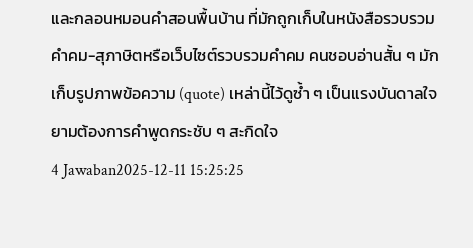และกลอนหมอนคำสอนพื้นบ้าน ที่มักถูกเก็บในหนังสือรวบรวมคำคม-สุภาษิตหรือเว็บไซต์รวบรวมคำคม คนชอบอ่านสั้น ๆ มักเก็บรูปภาพข้อความ (quote) เหล่านี้ไว้ดูซ้ำ ๆ เป็นแรงบันดาลใจยามต้องการคำพูดกระชับ ๆ สะกิดใจ
4 Jawaban2025-12-11 15:25:25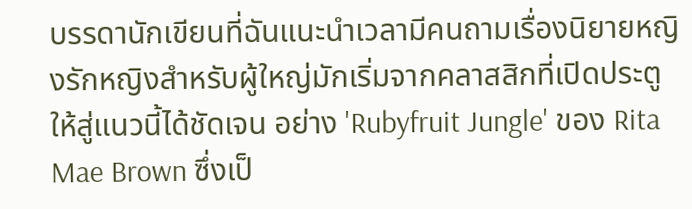บรรดานักเขียนที่ฉันแนะนำเวลามีคนถามเรื่องนิยายหญิงรักหญิงสำหรับผู้ใหญ่มักเริ่มจากคลาสสิกที่เปิดประตูให้สู่แนวนี้ได้ชัดเจน อย่าง 'Rubyfruit Jungle' ของ Rita Mae Brown ซึ่งเป็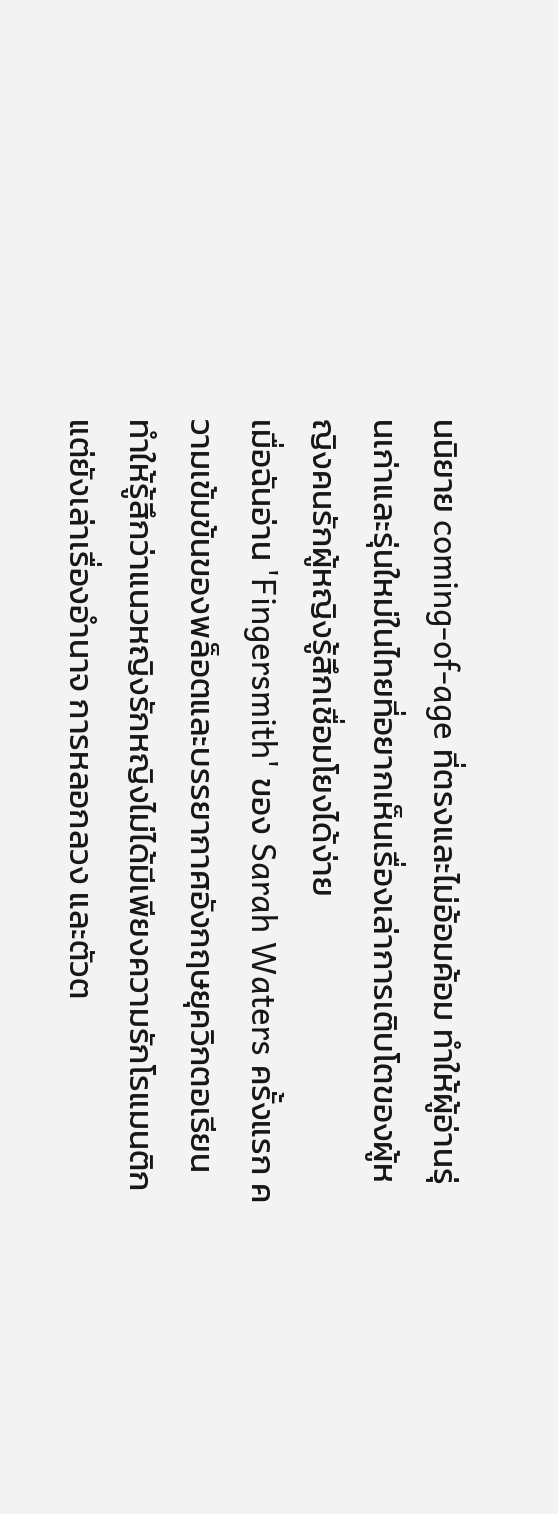นนิยาย coming-of-age ที่ตรงและไม่อ้อมค้อม ทำให้ผู้อ่านรุ่นเก่าและรุ่นใหม่ในไทยที่อยากเห็นเรื่องเล่าการเติบโตของผู้หญิงคนรักผู้หญิงรู้สึกเชื่อมโยงได้ง่าย
เมื่อฉันอ่าน 'Fingersmith' ของ Sarah Waters ครั้งแรก ความเข้มข้นของพล็อตและบรรยากาศอังกฤษยุควิกตอเรียนทำให้รู้สึกว่าแนวหญิงรักหญิงไม่ได้มีเพียงความรักโรแมนติก แต่ยังเล่าเรื่องอำนาจ การหลอกลวง และตัวต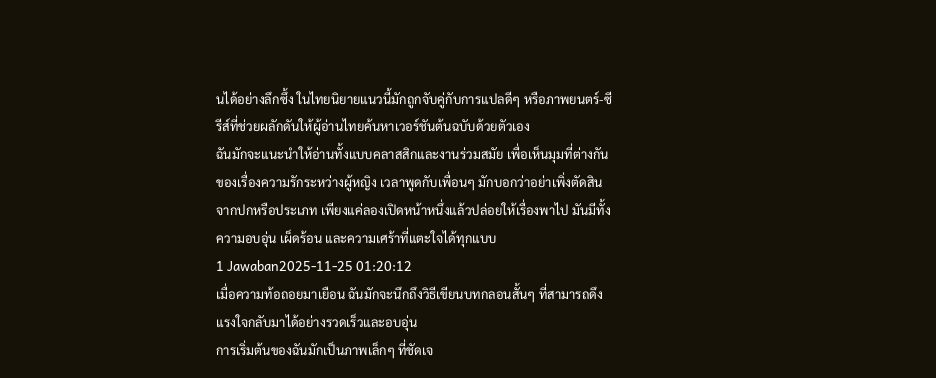นได้อย่างลึกซึ้ง ในไทยนิยายแนวนี้มักถูกจับคู่กับการแปลดีๆ หรือภาพยนตร์-ซีรีส์ที่ช่วยผลักดันให้ผู้อ่านไทยค้นหาเวอร์ชันต้นฉบับด้วยตัวเอง
ฉันมักจะแนะนำให้อ่านทั้งแบบคลาสสิกและงานร่วมสมัย เพื่อเห็นมุมที่ต่างกันของเรื่องความรักระหว่างผู้หญิง เวลาพูดกับเพื่อนๆ มักบอกว่าอย่าเพิ่งตัดสินจากปกหรือประเภท เพียงแค่ลองเปิดหน้าหนึ่งแล้วปล่อยให้เรื่องพาไป มันมีทั้งความอบอุ่น เผ็ดร้อน และความเศร้าที่แตะใจได้ทุกแบบ
1 Jawaban2025-11-25 01:20:12
เมื่อความท้อถอยมาเยือน ฉันมักจะนึกถึงวิธีเขียนบทกลอนสั้นๆ ที่สามารถดึงแรงใจกลับมาได้อย่างรวดเร็วและอบอุ่น
การเริ่มต้นของฉันมักเป็นภาพเล็กๆ ที่ชัดเจ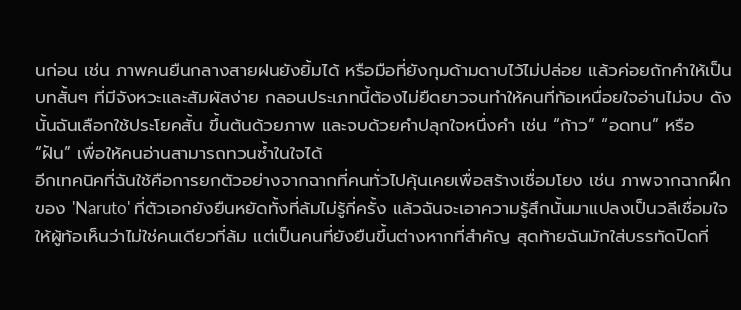นก่อน เช่น ภาพคนยืนกลางสายฝนยังยิ้มได้ หรือมือที่ยังกุมด้ามดาบไว้ไม่ปล่อย แล้วค่อยถักคำให้เป็นบทสั้นๆ ที่มีจังหวะและสัมผัสง่าย กลอนประเภทนี้ต้องไม่ยืดยาวจนทำให้คนที่ท้อเหนื่อยใจอ่านไม่จบ ดังนั้นฉันเลือกใช้ประโยคสั้น ขึ้นต้นด้วยภาพ และจบด้วยคำปลุกใจหนึ่งคำ เช่น “ก้าว” “อดทน” หรือ “ฝัน” เพื่อให้คนอ่านสามารถทวนซ้ำในใจได้
อีกเทคนิคที่ฉันใช้คือการยกตัวอย่างจากฉากที่คนทั่วไปคุ้นเคยเพื่อสร้างเชื่อมโยง เช่น ภาพจากฉากฝึกของ 'Naruto' ที่ตัวเอกยังยืนหยัดทั้งที่ล้มไม่รู้กี่ครั้ง แล้วฉันจะเอาความรู้สึกนั้นมาแปลงเป็นวลีเชื่อมใจ ให้ผู้ท้อเห็นว่าไม่ใช่คนเดียวที่ล้ม แต่เป็นคนที่ยังยืนขึ้นต่างหากที่สำคัญ สุดท้ายฉันมักใส่บรรทัดปิดที่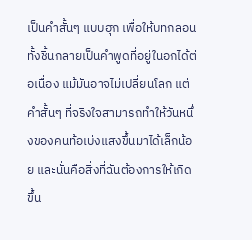เป็นคำสั้นๆ แบบฮุก เพื่อให้บทกลอนทั้งชิ้นกลายเป็นคำพูดที่อยู่ในอกได้ต่อเนื่อง แม้มันอาจไม่เปลี่ยนโลก แต่คำสั้นๆ ที่จริงใจสามารถทำให้วันหนึ่งของคนท้อเบ่งแสงขึ้นมาได้เล็กน้อย และนั่นคือสิ่งที่ฉันต้องการให้เกิดขึ้น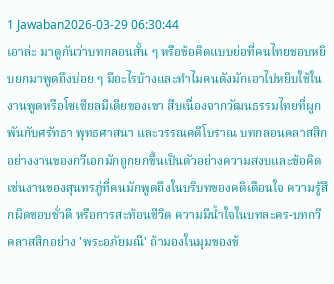1 Jawaban2026-03-29 06:30:44
เอาล่ะ มาดูกันว่าบทกลอนสั้น ๆ หรือข้อคิดแบบย่อที่คนไทยชอบหยิบยกมาพูดถึงบ่อย ๆ มีอะไรบ้างและทำไมคนดังมักเอาไปหยิบใช้ในงานพูดหรือโซเชียลมีเดียของเขา สืบเนื่องจากวัฒนธรรมไทยที่ผูกพันกับศรัทธา พุทธศาสนา และวรรณคดีโบราณ บทกลอนคลาสสิกอย่างงานของกวีเอกมักถูกยกขึ้นเป็นตัวอย่างความสงบและข้อคิด เช่นงานของสุนทรภู่ที่คนมักพูดถึงในบริบทของคติเตือนใจ ความรู้สึกผิดชอบชั่วดี หรือการสะท้อนชีวิต ความมีน้ำใจในบทละคร-บทกวีคลาสสิกอย่าง 'พระอภัยมณี' ถ้ามองในมุมของข้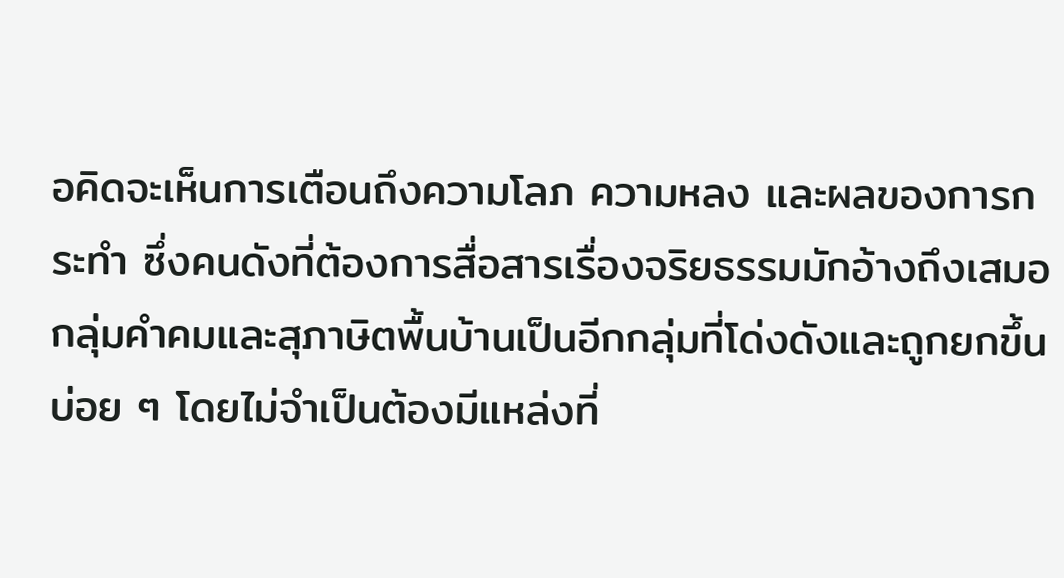อคิดจะเห็นการเตือนถึงความโลภ ความหลง และผลของการกระทำ ซึ่งคนดังที่ต้องการสื่อสารเรื่องจริยธรรมมักอ้างถึงเสมอ
กลุ่มคำคมและสุภาษิตพื้นบ้านเป็นอีกกลุ่มที่โด่งดังและถูกยกขึ้นบ่อย ๆ โดยไม่จำเป็นต้องมีแหล่งที่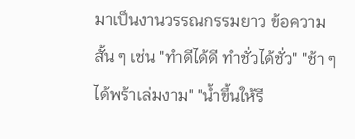มาเป็นงานวรรณกรรมยาว ข้อความสั้น ๆ เช่น "ทำดีได้ดี ทำชั่วได้ชั่ว" "ช้า ๆ ได้พร้าเล่มงาม" "น้ำขึ้นให้รี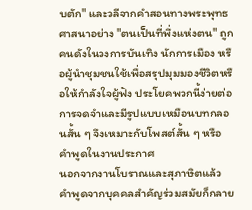บตัก" และวลีจากคำสอนทางพระพุทธศาสนาอย่าง "ตนเป็นที่พึ่งแห่งตน" ถูกคนดังในวงการบันเทิง นักการเมือง หรือผู้นำชุมชนใช้เพื่อสรุปมุมมองชีวิตหรือให้กำลังใจผู้ฟัง ประโยคพวกนี้ง่ายต่อการจดจำและมีรูปแบบเหมือนบทกลอนสั้น ๆ จึงเหมาะกับโพสต์สั้น ๆ หรือคำพูดในงานประกาศ
นอกจากงานโบราณและสุภาษิตแล้ว คำพูดจากบุคคลสำคัญร่วมสมัยก็กลาย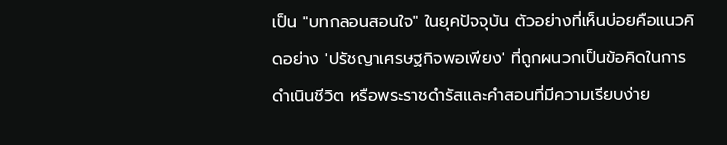เป็น "บทกลอนสอนใจ" ในยุคปัจจุบัน ตัวอย่างที่เห็นบ่อยคือแนวคิดอย่าง 'ปรัชญาเศรษฐกิจพอเพียง' ที่ถูกผนวกเป็นข้อคิดในการดำเนินชีวิต หรือพระราชดำรัสและคำสอนที่มีความเรียบง่าย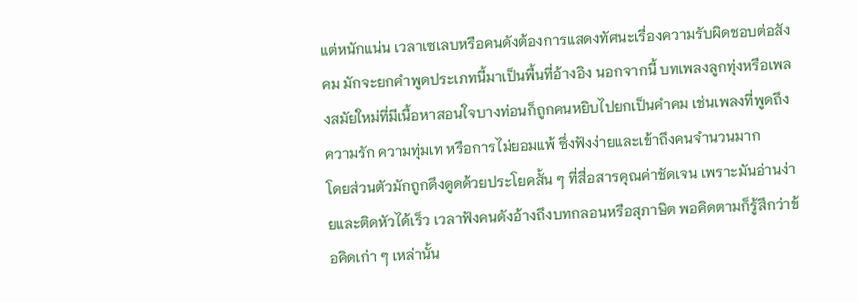แต่หนักแน่น เวลาเซเลบหรือคนดังต้องการแสดงทัศนะเรื่องความรับผิดชอบต่อสังคม มักจะยกคำพูดประเภทนี้มาเป็นพื้นที่อ้างอิง นอกจากนี้ บทเพลงลูกทุ่งหรือเพลงสมัยใหม่ที่มีเนื้อหาสอนใจบางท่อนก็ถูกคนหยิบไปยกเป็นคำคม เช่นเพลงที่พูดถึงความรัก ความทุ่มเท หรือการไม่ยอมแพ้ ซึ่งฟังง่ายและเข้าถึงคนจำนวนมาก
โดยส่วนตัวมักถูกดึงดูดด้วยประโยคสั้น ๆ ที่สื่อสารคุณค่าชัดเจน เพราะมันอ่านง่ายและติดหัวได้เร็ว เวลาฟังคนดังอ้างถึงบทกลอนหรือสุภาษิต พอคิดตามก็รู้สึกว่าข้อคิดเก่า ๆ เหล่านั้น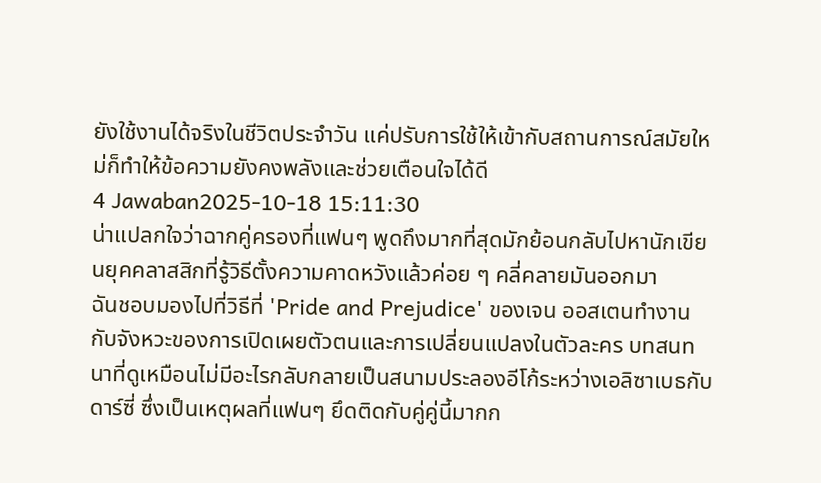ยังใช้งานได้จริงในชีวิตประจำวัน แค่ปรับการใช้ให้เข้ากับสถานการณ์สมัยใหม่ก็ทำให้ข้อความยังคงพลังและช่วยเตือนใจได้ดี
4 Jawaban2025-10-18 15:11:30
น่าแปลกใจว่าฉากคู่ครองที่แฟนๆ พูดถึงมากที่สุดมักย้อนกลับไปหานักเขียนยุคคลาสสิกที่รู้วิธีตั้งความคาดหวังแล้วค่อย ๆ คลี่คลายมันออกมา
ฉันชอบมองไปที่วิธีที่ 'Pride and Prejudice' ของเจน ออสเตนทำงานกับจังหวะของการเปิดเผยตัวตนและการเปลี่ยนแปลงในตัวละคร บทสนทนาที่ดูเหมือนไม่มีอะไรกลับกลายเป็นสนามประลองอีโก้ระหว่างเอลิซาเบธกับดาร์ซี่ ซึ่งเป็นเหตุผลที่แฟนๆ ยึดติดกับคู่คู่นี้มากก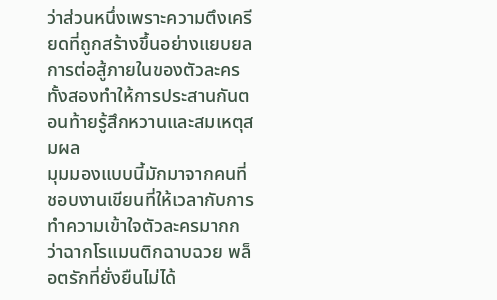ว่าส่วนหนึ่งเพราะความตึงเครียดที่ถูกสร้างขึ้นอย่างแยบยล การต่อสู้ภายในของตัวละครทั้งสองทำให้การประสานกันตอนท้ายรู้สึกหวานและสมเหตุสมผล
มุมมองแบบนี้มักมาจากคนที่ชอบงานเขียนที่ให้เวลากับการทำความเข้าใจตัวละครมากกว่าฉากโรแมนติกฉาบฉวย พล็อตรักที่ยั่งยืนไม่ได้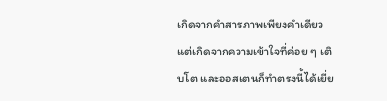เกิดจากคำสารภาพเพียงคำเดียว แต่เกิดจากความเข้าใจที่ค่อย ๆ เติบโต และออสเตนก็ทำตรงนี้ได้เยี่ย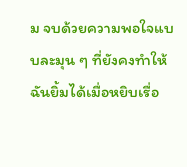ม จบด้วยความพอใจแบบละมุน ๆ ที่ยังคงทำให้ฉันยิ้มได้เมื่อหยิบเรื่อ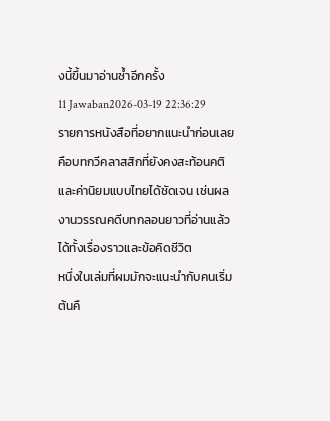งนี้ขึ้นมาอ่านซ้ำอีกครั้ง
11 Jawaban2026-03-19 22:36:29
รายการหนังสือที่อยากแนะนำก่อนเลยคือบทกวีคลาสสิกที่ยังคงสะท้อนคติและค่านิยมแบบไทยได้ชัดเจน เช่นผลงานวรรณคดีบทกลอนยาวที่อ่านแล้วได้ทั้งเรื่องราวและข้อคิดชีวิต
หนึ่งในเล่มที่ผมมักจะแนะนำกับคนเริ่มต้นคื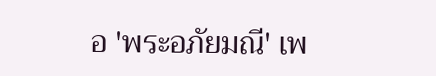อ 'พระอภัยมณี' เพ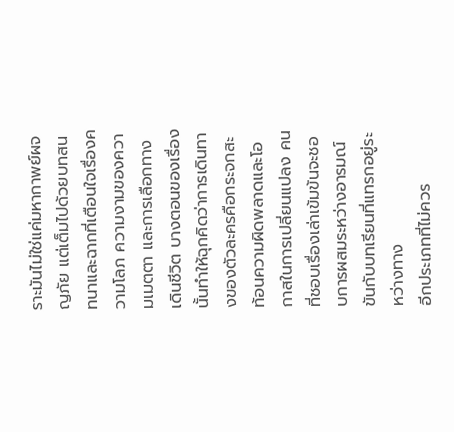ราะมันไม่ใช่แค่มหากาพย์ผจญภัย แต่เต็มไปด้วยบทสนทนาและฉากที่เตือนใจเรื่องความโลภ ความงามของความเมตตา และการเลือกทางเดินชีวิต บางตอนของเรื่องนั้นทำให้ฉุกคิดว่าการเดินทางของตัวละครคือกระจกสะท้อนความผิดพลาดและโอกาสในการเปลี่ยนแปลง คนที่ชอบเรื่องเล่าเข้มข้นจะชอบการผสมระหว่างอารมณ์ขันกับบทเรียนที่แทรกอยู่ระหว่างทาง
อีกประเภทที่ไม่ควร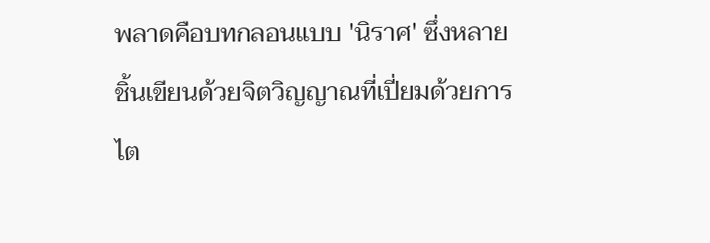พลาดคือบทกลอนแบบ 'นิราศ' ซึ่งหลายชิ้นเขียนด้วยจิตวิญญาณที่เปี่ยมด้วยการไต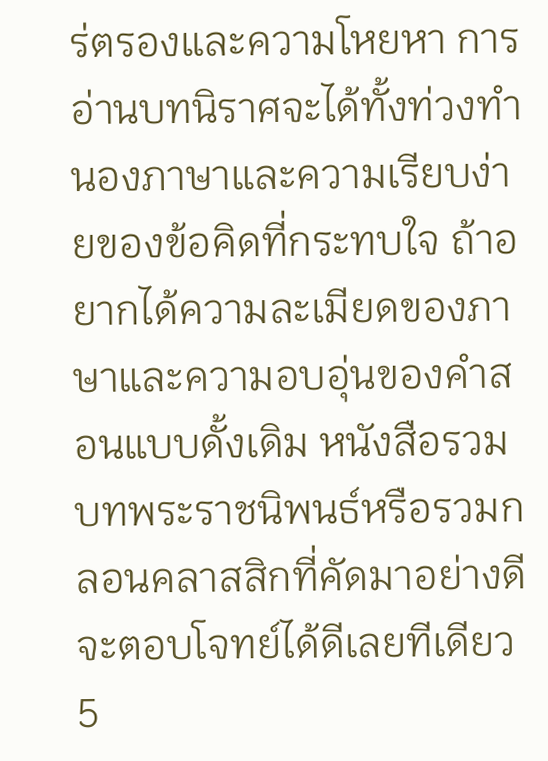ร่ตรองและความโหยหา การอ่านบทนิราศจะได้ทั้งท่วงทำนองภาษาและความเรียบง่ายของข้อคิดที่กระทบใจ ถ้าอยากได้ความละเมียดของภาษาและความอบอุ่นของคำสอนแบบดั้งเดิม หนังสือรวมบทพระราชนิพนธ์หรือรวมกลอนคลาสสิกที่คัดมาอย่างดีจะตอบโจทย์ได้ดีเลยทีเดียว
5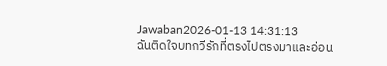Jawaban2026-01-13 14:31:13
ฉันติดใจบทกวีรักที่ตรงไปตรงมาและอ่อน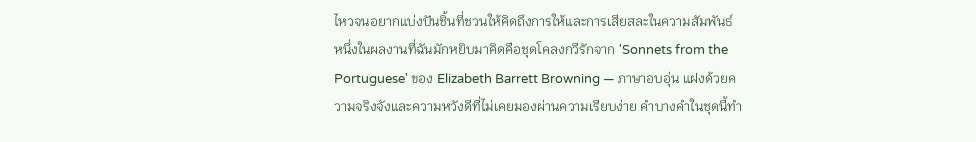ไหวจนอยากแบ่งปันชิ้นที่ชวนให้คิดถึงการให้และการเสียสละในความสัมพันธ์
หนึ่งในผลงานที่ฉันมักหยิบมาคิดคือชุดโคลงกวีรักจาก 'Sonnets from the Portuguese' ของ Elizabeth Barrett Browning — ภาษาอบอุ่น แฝงด้วยความจริงจังและความหวังดีที่ไม่เคยมองผ่านความเรียบง่าย คำบางคำในชุดนี้ทำ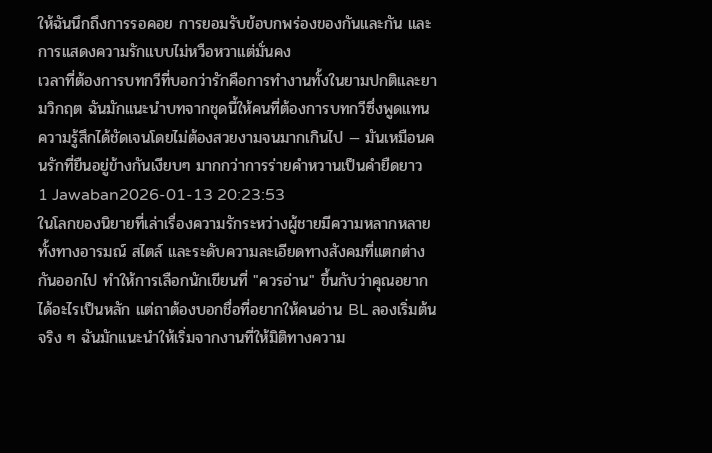ให้ฉันนึกถึงการรอคอย การยอมรับข้อบกพร่องของกันและกัน และการแสดงความรักแบบไม่หวือหวาแต่มั่นคง
เวลาที่ต้องการบทกวีที่บอกว่ารักคือการทำงานทั้งในยามปกติและยามวิกฤต ฉันมักแนะนำบทจากชุดนี้ให้คนที่ต้องการบทกวีซึ่งพูดแทนความรู้สึกได้ชัดเจนโดยไม่ต้องสวยงามจนมากเกินไป — มันเหมือนคนรักที่ยืนอยู่ข้างกันเงียบๆ มากกว่าการร่ายคำหวานเป็นคำยืดยาว
1 Jawaban2026-01-13 20:23:53
ในโลกของนิยายที่เล่าเรื่องความรักระหว่างผู้ชายมีความหลากหลายทั้งทางอารมณ์ สไตล์ และระดับความละเอียดทางสังคมที่แตกต่างกันออกไป ทำให้การเลือกนักเขียนที่ "ควรอ่าน" ขึ้นกับว่าคุณอยากได้อะไรเป็นหลัก แต่ถาต้องบอกชื่อที่อยากให้คนอ่าน BL ลองเริ่มต้นจริง ๆ ฉันมักแนะนำให้เริ่มจากงานที่ให้มิติทางความ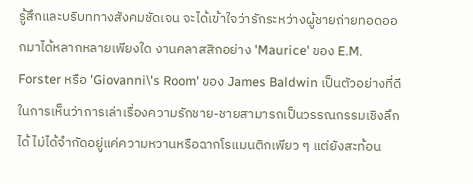รู้สึกและบริบททางสังคมชัดเจน จะได้เข้าใจว่ารักระหว่างผู้ชายถ่ายทอดออกมาได้หลากหลายเพียงใด งานคลาสสิกอย่าง 'Maurice' ของ E.M. Forster หรือ 'Giovanni\'s Room' ของ James Baldwin เป็นตัวอย่างที่ดีในการเห็นว่าการเล่าเรื่องความรักชาย-ชายสามารถเป็นวรรณกรรมเชิงลึกได้ ไม่ได้จำกัดอยู่แค่ความหวานหรือฉากโรแมนติกเพียว ๆ แต่ยังสะท้อน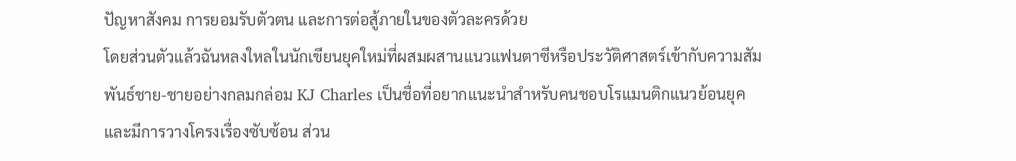ปัญหาสังคม การยอมรับตัวตน และการต่อสู้ภายในของตัวละครด้วย
โดยส่วนตัวแล้วฉันหลงใหลในนักเขียนยุคใหม่ที่ผสมผสานแนวแฟนตาซีหรือประวัติศาสตร์เข้ากับความสัมพันธ์ชาย-ชายอย่างกลมกล่อม KJ Charles เป็นชื่อที่อยากแนะนำสำหรับคนชอบโรแมนติกแนวย้อนยุคและมีการวางโครงเรื่องซับซ้อน ส่วน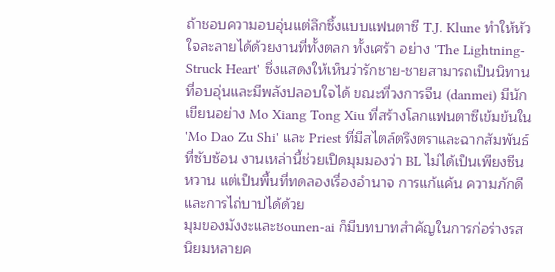ถ้าชอบความอบอุ่นแต่ลึกซึ้งแบบแฟนตาซี T.J. Klune ทำให้หัวใจละลายได้ด้วยงานที่ทั้งตลก ทั้งเศร้า อย่าง 'The Lightning-Struck Heart' ซึ่งแสดงให้เห็นว่ารักชาย-ชายสามารถเป็นนิทานที่อบอุ่นและมีพลังปลอบใจได้ ขณะที่วงการจีน (danmei) มีนักเขียนอย่าง Mo Xiang Tong Xiu ที่สร้างโลกแฟนตาซีเข้มข้นใน 'Mo Dao Zu Shi' และ Priest ที่มีสไตล์ตรึงตราและฉากสัมพันธ์ที่ซับซ้อน งานเหล่านี้ช่วยเปิดมุมมองว่า BL ไม่ได้เป็นเพียงซีนหวาน แต่เป็นพื้นที่ทดลองเรื่องอำนาจ การแก้แค้น ความภักดี และการไถ่บาปได้ด้วย
มุมของมังงะและชounen-ai ก็มีบทบาทสำคัญในการก่อร่างรสนิยมหลายค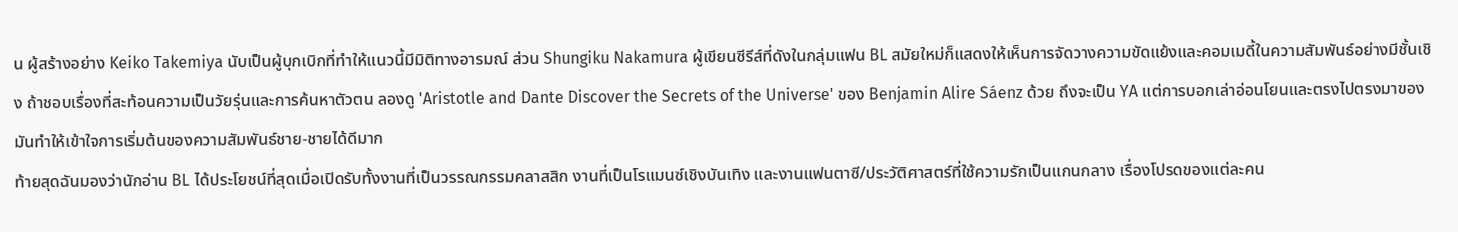น ผู้สร้างอย่าง Keiko Takemiya นับเป็นผู้บุกเบิกที่ทำให้แนวนี้มีมิติทางอารมณ์ ส่วน Shungiku Nakamura ผู้เขียนซีรีส์ที่ดังในกลุ่มแฟน BL สมัยใหม่ก็แสดงให้เห็นการจัดวางความขัดแย้งและคอมเมดี้ในความสัมพันธ์อย่างมีชั้นเชิง ถ้าชอบเรื่องที่สะท้อนความเป็นวัยรุ่นและการค้นหาตัวตน ลองดู 'Aristotle and Dante Discover the Secrets of the Universe' ของ Benjamin Alire Sáenz ด้วย ถึงจะเป็น YA แต่การบอกเล่าอ่อนโยนและตรงไปตรงมาของมันทำให้เข้าใจการเริ่มต้นของความสัมพันธ์ชาย-ชายได้ดีมาก
ท้ายสุดฉันมองว่านักอ่าน BL ได้ประโยชน์ที่สุดเมื่อเปิดรับทั้งงานที่เป็นวรรณกรรมคลาสสิก งานที่เป็นโรแมนซ์เชิงบันเทิง และงานแฟนตาซี/ประวัติศาสตร์ที่ใช้ความรักเป็นแกนกลาง เรื่องโปรดของแต่ละคน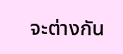จะต่างกัน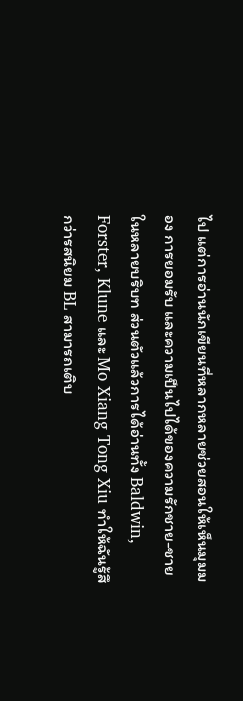ไป แต่การอ่านนักเขียนที่หลากหลายช่วยสอนให้เห็นมุมมอง การยอมรับ และความเป็นไปได้ของความรักชาย-ชายในหลายบริบท ส่วนตัวแล้วการได้อ่านทั้ง Baldwin, Forster, Klune และ Mo Xiang Tong Xiu ทำให้ฉันรู้สึกว่ารสนิยม BL สามารถเติบ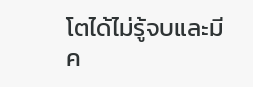โตได้ไม่รู้จบและมีค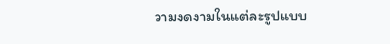วามงดงามในแต่ละรูปแบบ